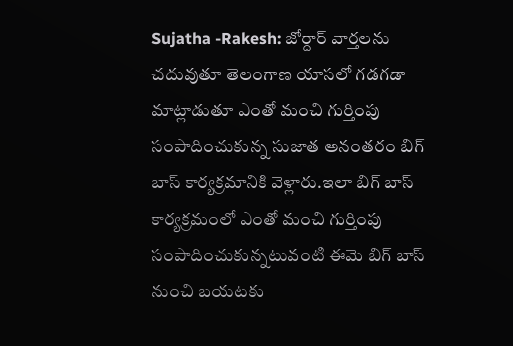Sujatha -Rakesh: జోర్దార్ వార్తలను చదువుతూ తెలంగాణ యాసలో గడగడా మాట్లాడుతూ ఎంతో మంచి గుర్తింపు సంపాదించుకున్న సుజాత అనంతరం బిగ్ బాస్ కార్యక్రమానికి వెళ్లారు.ఇలా బిగ్ బాస్ కార్యక్రమంలో ఎంతో మంచి గుర్తింపు సంపాదించుకున్నటువంటి ఈమె బిగ్ బాస్ నుంచి బయటకు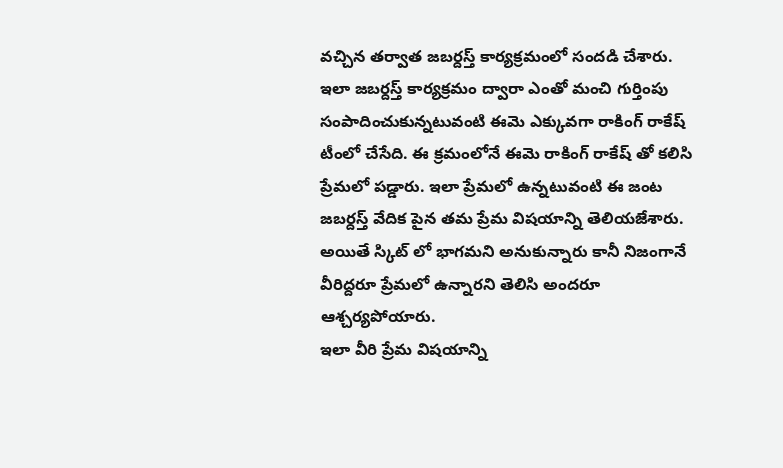వచ్చిన తర్వాత జబర్దస్త్ కార్యక్రమంలో సందడి చేశారు.
ఇలా జబర్దస్త్ కార్యక్రమం ద్వారా ఎంతో మంచి గుర్తింపు సంపాదించుకున్నటువంటి ఈమె ఎక్కువగా రాకింగ్ రాకేష్ టీంలో చేసేది. ఈ క్రమంలోనే ఈమె రాకింగ్ రాకేష్ తో కలిసి ప్రేమలో పడ్డారు. ఇలా ప్రేమలో ఉన్నటువంటి ఈ జంట జబర్దస్త్ వేదిక పైన తమ ప్రేమ విషయాన్ని తెలియజేశారు. అయితే స్కిట్ లో భాగమని అనుకున్నారు కానీ నిజంగానే వీరిద్దరూ ప్రేమలో ఉన్నారని తెలిసి అందరూ ఆశ్చర్యపోయారు.
ఇలా వీరి ప్రేమ విషయాన్ని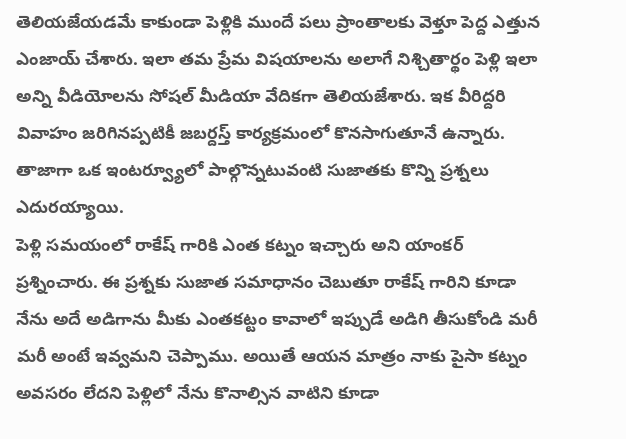తెలియజేయడమే కాకుండా పెళ్లికి ముందే పలు ప్రాంతాలకు వెళ్తూ పెద్ద ఎత్తున ఎంజాయ్ చేశారు. ఇలా తమ ప్రేమ విషయాలను అలాగే నిశ్చితార్థం పెళ్లి ఇలా అన్ని వీడియోలను సోషల్ మీడియా వేదికగా తెలియజేశారు. ఇక వీరిద్దరి వివాహం జరిగినప్పటికీ జబర్దస్త్ కార్యక్రమంలో కొనసాగుతూనే ఉన్నారు. తాజాగా ఒక ఇంటర్వ్యూలో పాల్గొన్నటువంటి సుజాతకు కొన్ని ప్రశ్నలు ఎదురయ్యాయి.
పెళ్లి సమయంలో రాకేష్ గారికి ఎంత కట్నం ఇచ్చారు అని యాంకర్ ప్రశ్నించారు. ఈ ప్రశ్నకు సుజాత సమాధానం చెబుతూ రాకేష్ గారిని కూడా నేను అదే అడిగాను మీకు ఎంతకట్టం కావాలో ఇప్పుడే అడిగి తీసుకోండి మరీ మరీ అంటే ఇవ్వమని చెప్పాము. అయితే ఆయన మాత్రం నాకు పైసా కట్నం అవసరం లేదని పెళ్లిలో నేను కొనాల్సిన వాటిని కూడా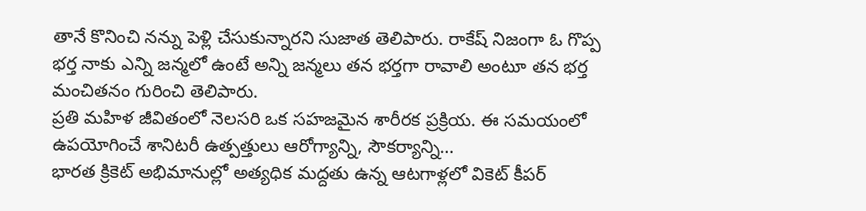తానే కొనించి నన్ను పెళ్లి చేసుకున్నారని సుజాత తెలిపారు. రాకేష్ నిజంగా ఓ గొప్ప భర్త నాకు ఎన్ని జన్మలో ఉంటే అన్ని జన్మలు తన భర్తగా రావాలి అంటూ తన భర్త మంచితనం గురించి తెలిపారు.
ప్రతి మహిళ జీవితంలో నెలసరి ఒక సహజమైన శారీరక ప్రక్రియ. ఈ సమయంలో ఉపయోగించే శానిటరీ ఉత్పత్తులు ఆరోగ్యాన్ని, సౌకర్యాన్ని…
భారత క్రికెట్ అభిమానుల్లో అత్యధిక మద్దతు ఉన్న ఆటగాళ్లలో వికెట్ కీపర్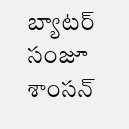బ్యాటర్ సంజూ శాంసన్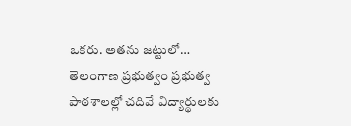ఒకరు. అతను జట్టులో…
తెలంగాణ ప్రభుత్వం ప్రభుత్వ పాఠశాలల్లో చదివే విద్యార్థులకు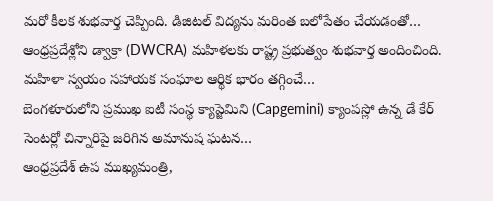మరో కీలక శుభవార్త చెప్పింది. డిజిటల్ విద్యను మరింత బలోపేతం చేయడంతో…
ఆంధ్రప్రదేశ్లోని డ్వాక్రా (DWCRA) మహిళలకు రాష్ట్ర ప్రభుత్వం శుభవార్త అందించింది. మహిళా స్వయం సహాయక సంఘాల ఆర్థిక భారం తగ్గించే…
బెంగళూరులోని ప్రముఖ ఐటీ సంస్థ క్యాప్జెమిని (Capgemini) క్యాంపస్లో ఉన్న డే కేర్ సెంటర్లో చిన్నారిపై జరిగిన అమానుష ఘటన…
ఆంధ్రప్రదేశ్ ఉప ముఖ్యమంత్రి,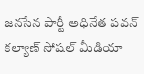జనసేన పార్టీ అధినేత పవన్ కల్యాణ్ సోషల్ మీడియా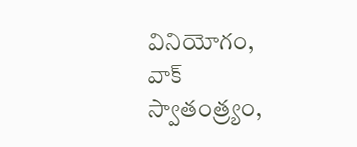వినియోగం, వాక్ స్వాతంత్ర్యం,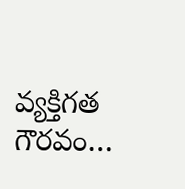వ్యక్తిగత గౌరవం…